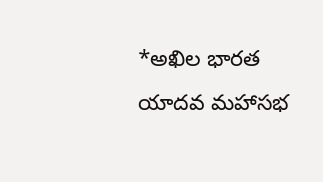*అఖిల భారత యాదవ మహాసభ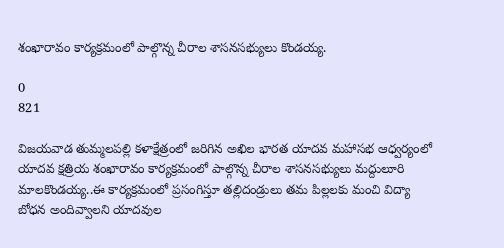శంఖారావం కార్యక్రమంలో పాల్గొన్న చీరాల శాసనసభ్యులు కొండయ్య.

0
821

విజయవాడ తుమ్మలపల్లి కళాక్షేత్రంలో జరిగిన అఖిల భారత యాదవ మహాసభ ఆధ్వర్యంలో యాదవ క్షత్రియ శంఖారావం కార్యక్రమంలో పాల్గొన్న చీరాల శాసనసభ్యులు మద్దులూరి మాలకొండయ్య..ఈ కార్యక్రమంలో ప్రసంగిస్తూ తల్లిదండ్రులు తమ పిల్లలకు మంచి విద్యా బోధన అందివ్వాలని యాదవుల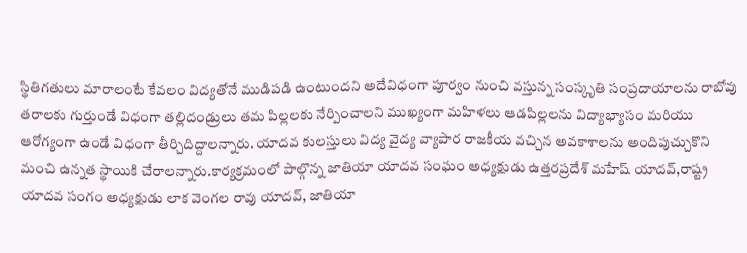స్థితిగతులు మారాలంటే కేవలం విద్యతోనే ముడిపడి ఉంటుందని అదేవిధంగా పూర్వం నుంచి వస్తున్న సంస్కృతి సంప్రదాయాలను రాబోవు తరాలకు గుర్తుండే విధంగా తల్లిదండ్రులు తమ పిల్లలకు నేర్పించాలని ముఖ్యంగా మహిళలు ఆడపిల్లలను విద్యాభ్యాసం మరియు ఆరోగ్యంగా ఉండే విధంగా తీర్చిదిద్దాలన్నారు. యాదవ కులస్తులు విద్య వైద్య వ్యాపార రాజకీయ వచ్చిన అవకాశాలను అందిపుచ్చుకొని మంచి ఉన్నత స్థాయికి చేరాలన్నారు.కార్యక్రమంలో పాల్గొన్న జాతియా యాదవ సంఘం అధ్యక్షుడు ఉత్తరప్రదేశ్ మహేష్ యాదవ్,రాష్ట్ర యాదవ సంగం అధ్యక్షుడు లాక వెంగల రావు యాదవ్, జాతియా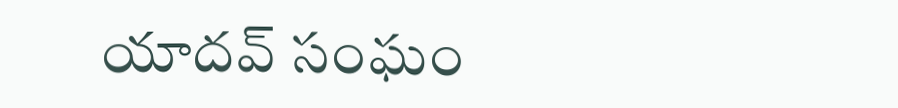యాదవ్ సంఘం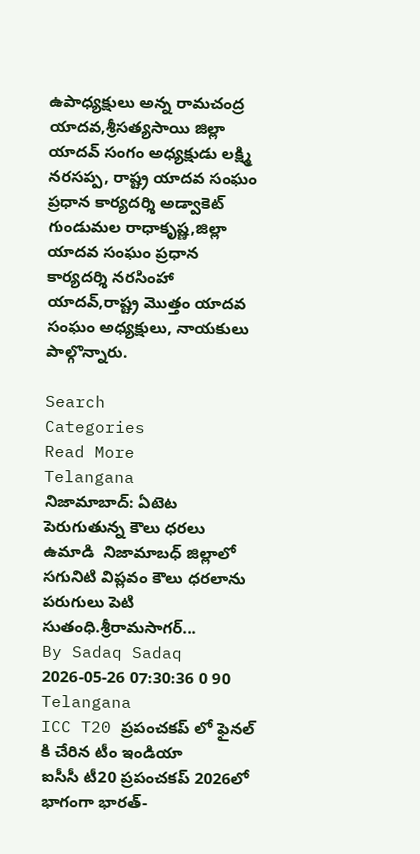ఉపాధ్యక్షులు అన్న రామచంద్ర యాదవ,శ్రీసత్యసాయి జిల్లా యాదవ్ సంగం అధ్యక్షుడు లక్ష్మి నరసప్ప, రాష్ట్ర యాదవ సంఘం ప్రధాన కార్యదర్శి అడ్వాకెట్ గుండుమల రాధాకృష్ణ,జిల్లా యాదవ సంఘం ప్రధాన కార్యదర్శి నరసింహా యాదవ్,రాష్ట్ర మొత్తం యాదవ సంఘం అధ్యక్షులు, నాయకులు పాల్గొన్నారు.

Search
Categories
Read More
Telangana
నిజామాబాద్: ఏటెట పెరుగుతున్న కౌలు ధరలు
ఉమాడి  నిజామాబధ్ జిల్లాలో సగునిటి విప్లవం కౌలు ధరలాను పరుగులు పెటి సుతంధి.శ్రీరామసాగర్...
By Sadaq Sadaq 2026-05-26 07:30:36 0 90
Telangana
ICC T20 ప్రపంచకప్ లో ఫైనల్ కి చేరిన టీం ఇండియా
ఐసీసీ టీ20 ప్రపంచకప్ 2026లో భాగంగా భారత్-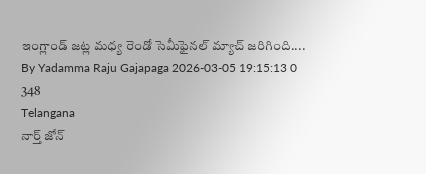ఇంగ్లాండ్ జట్ల మధ్య రెండో సెమీఫైనల్ మ్యాచ్ జరిగింది....
By Yadamma Raju Gajapaga 2026-03-05 19:15:13 0 348
Telangana
నార్త్ జోన్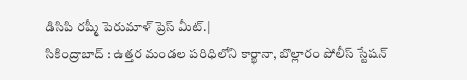డిసిపి రష్మీ పెరుమాళ్ ప్రెస్ మీట్.|
సికింద్రాబాద్ : ఉత్తర మండల పరిధిలోని కార్ఖానా, బొల్లారం పోలీస్ స్టేషన్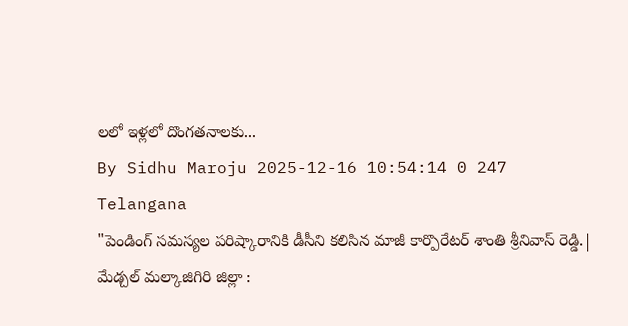లలో ఇళ్లలో దొంగతనాలకు...
By Sidhu Maroju 2025-12-16 10:54:14 0 247
Telangana
"పెండింగ్ సమస్యల పరిష్కారానికి డీసీని కలిసిన మాజీ కార్పొరేటర్ శాంతి శ్రీనివాస్ రెడ్డి.|
మేడ్చల్ మల్కాజిగిరి జిల్లా :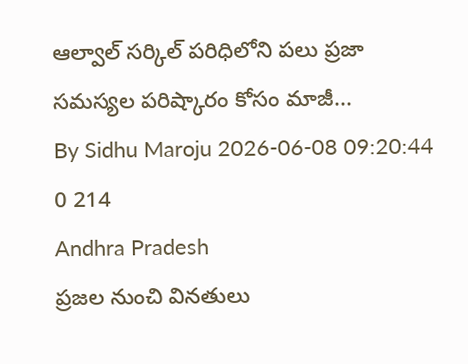ఆల్వాల్ సర్కిల్ పరిధిలోని పలు ప్రజా సమస్యల పరిష్కారం కోసం మాజీ...
By Sidhu Maroju 2026-06-08 09:20:44 0 214
Andhra Pradesh
ప్రజల నుంచి వినతులు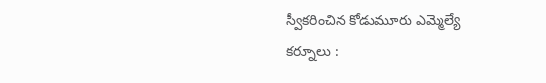స్వీకరించిన కోడుమూరు ఎమ్మెల్యే
కర్నూలు :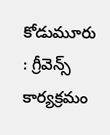కోడుమూరు : గ్రీవెన్స్ కార్యక్రమం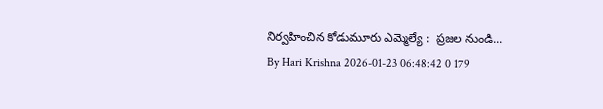నిర్వహించిన కోడుమూరు ఎమ్మెల్యే :  ప్రజల నుండి...
By Hari Krishna 2026-01-23 06:48:42 0 179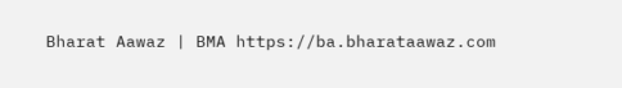Bharat Aawaz | BMA https://ba.bharataawaz.com